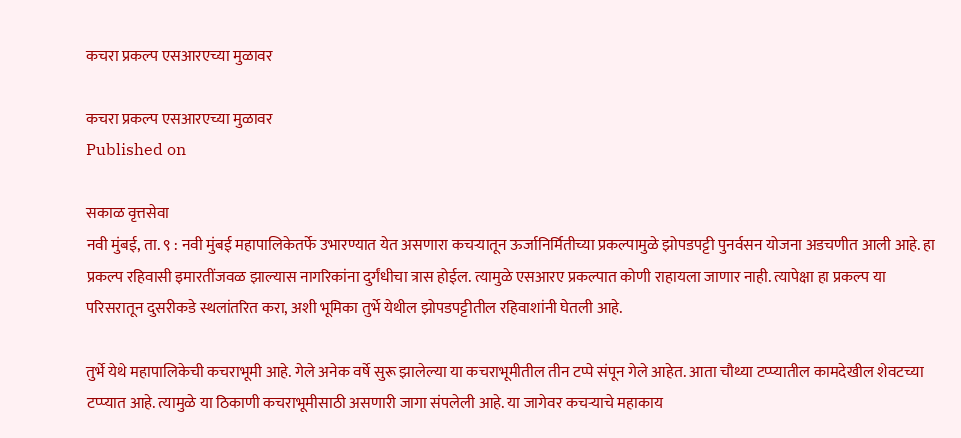कचरा प्रकल्प एसआरएच्या मुळावर

कचरा प्रकल्प एसआरएच्या मुळावर
Published on

सकाळ वृत्तसेवा
नवी मुंबई, ता. ९ : नवी मुंबई महापालिकेतर्फे उभारण्यात येत असणारा कचऱ्यातून ऊर्जानिर्मितीच्या प्रकल्पामुळे झोपडपट्टी पुनर्वसन योजना अडचणीत आली आहे. हा प्रकल्प रहिवासी इमारतींजवळ झाल्यास नागरिकांना दुर्गंधीचा त्रास होईल. त्यामुळे एसआरए प्रकल्पात कोणी राहायला जाणार नाही. त्यापेक्षा हा प्रकल्प या परिसरातून दुसरीकडे स्थलांतरित करा, अशी भूमिका तुर्भे येथील झोपडपट्टीतील रहिवाशांनी घेतली आहे.

तुर्भे येथे महापालिकेची कचराभूमी आहे. गेले अनेक वर्षे सुरू झालेल्या या कचराभूमीतील तीन टप्पे संपून गेले आहेत. आता चौथ्या टप्प्यातील कामदेखील शेवटच्या टप्प्यात आहे. त्यामुळे या ठिकाणी कचराभूमीसाठी असणारी जागा संपलेली आहे. या जागेवर कचऱ्याचे महाकाय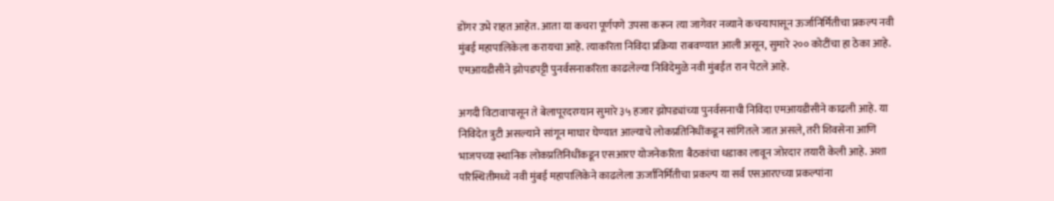डोंगर उभे राहत आहेत. आता या कचरा पूर्णपणे उपसा करून त्या जागेवर नव्याने कचऱ्यापासून ऊर्जानिर्मितीचा प्रकल्प नवी मुंबई महापालिकेला करायचा आहे. त्याकरिता निविदा प्रक्रिया राबवण्यात आली असून, सुमारे २०० कोटींचा हा ठेका आहे. एमआयडीसीने झोपडपट्टी पुनर्वसनाकरिता काढलेल्या निविदेमुळे नवी मुंबईत रान पेटले आहे.

अगदी विटावापासून ते बेलापूरदरम्यान सुमारे ३५ हजार झोपड्यांच्या पुनर्वसनाची निविदा एमआयडीसीने काढली आहे. या निविदेत त्रुटी असल्याने सांगून माघार घेण्यात आल्याचे लोकप्रतिनिधींकडून सांगितले जात असले, तरी शिवसेना आणि भाजपच्या स्थानिक लोकप्रतिनिधींकडून एसआरए योजनेकरिता बैठकांचा धडाका लावून जोरदार तयारी केली आहे. अशा परिस्थितीमध्ये नवी मुंबई महापालिकेने काढलेला ऊर्जानिर्मितीचा प्रकल्प या सर्व एसआरएच्या प्रकल्पांना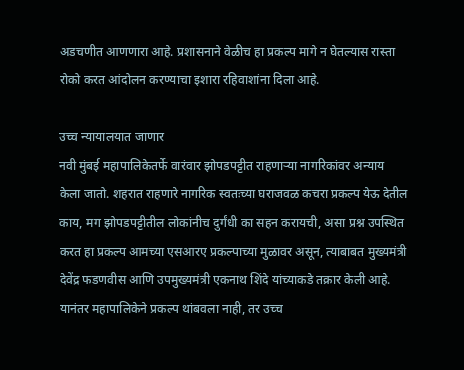अडचणीत आणणारा आहे. प्रशासनाने वेळीच हा प्रकल्प मागे न घेतल्यास रास्ता रोको करत आंदोलन करण्याचा इशारा रहिवाशांना दिला आहे.

उच्च न्यायालयात जाणार
नवी मुंबई महापालिकेतर्फे वारंवार झोपडपट्टीत राहणाऱ्या नागरिकांवर अन्याय केला जातो. शहरात राहणारे नागरिक स्वतःच्या घराजवळ कचरा प्रकल्प येऊ देतील काय, मग झोपडपट्टीतील लोकांनीच दुर्गंधी का सहन करायची, असा प्रश्न उपस्थित करत हा प्रकल्प आमच्या एसआरए प्रकल्पाच्या मुळावर असून, त्याबाबत मुख्यमंत्री देवेंद्र फडणवीस आणि उपमुख्यमंत्री एकनाथ शिंदे यांच्याकडे तक्रार केली आहे. यानंतर महापालिकेने प्रकल्प थांबवला नाही, तर उच्च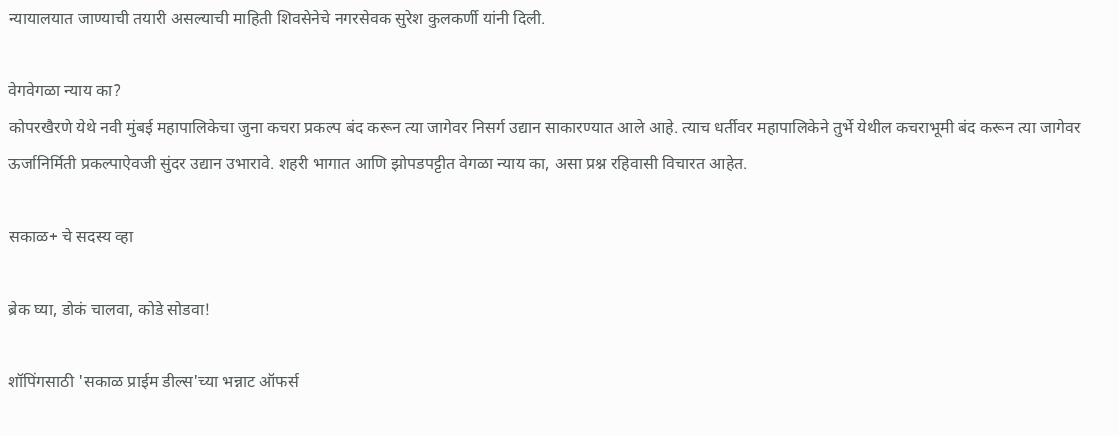न्यायालयात जाण्याची तयारी असल्याची माहिती शिवसेनेचे नगरसेवक सुरेश कुलकर्णी यांनी दिली.

वेगवेगळा न्याय का?
कोपरखैरणे येथे नवी मुंबई महापालिकेचा जुना कचरा प्रकल्प बंद करून त्या जागेवर निसर्ग उद्यान साकारण्यात आले आहे. त्याच धर्तीवर महापालिकेने तुर्भे येथील कचराभूमी बंद करून त्या जागेवर ऊर्जानिर्मिती प्रकल्पाऐवजी सुंदर उद्यान उभारावे. शहरी भागात आणि झोपडपट्टीत वेगळा न्याय का, असा प्रश्न रहिवासी विचारत आहेत.

सकाळ+ चे सदस्य व्हा

ब्रेक घ्या, डोकं चालवा, कोडे सोडवा!

शॉपिंगसाठी 'सकाळ प्राईम डील्स'च्या भन्नाट ऑफर्स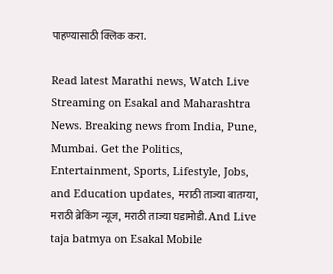पाहण्यासाठी क्लिक करा.

Read latest Marathi news, Watch Live Streaming on Esakal and Maharashtra News. Breaking news from India, Pune, Mumbai. Get the Politics, Entertainment, Sports, Lifestyle, Jobs, and Education updates, मराठी ताज्या बातम्या, मराठी ब्रेकिंग न्यूज, मराठी ताज्या घडामोडी. And Live taja batmya on Esakal Mobile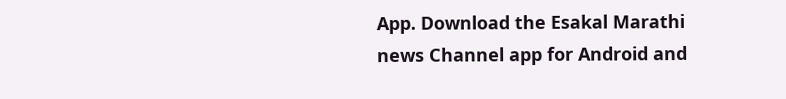App. Download the Esakal Marathi news Channel app for Android and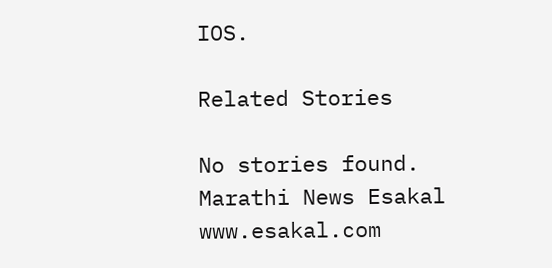IOS.

Related Stories

No stories found.
Marathi News Esakal
www.esakal.com